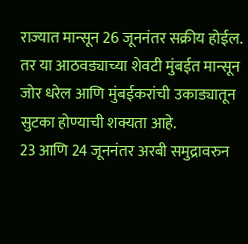राज्यात मान्सून 26 जूननंतर सक्रीय होईल. तर या आठवड्याच्या शेवटी मुंबईत मान्सून जोर धरेल आणि मुंबईकरांची उकाड्यातून सुटका होण्याची शक्यता आहे.
23 आणि 24 जूननंतर अरबी समुद्रावरुन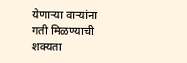येणाऱ्या वाऱ्यांना गती मिळण्याची शक्यता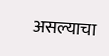असल्याचा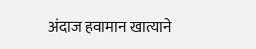अंदाज हवामान खात्याने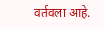वर्तवला आहे.